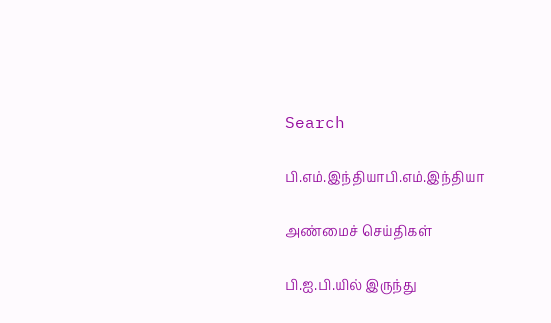Search

பி.எம்.இந்தியாபி.எம்.இந்தியா

அண்மைச் செய்திகள்

பி.ஐ.பி.யில் இருந்து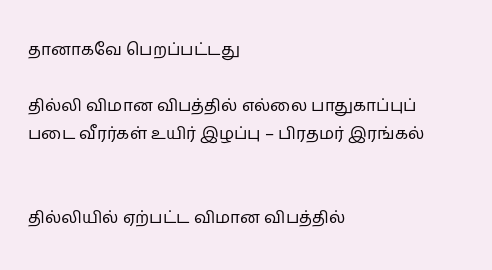தானாகவே பெறப்பட்டது

தில்லி விமான விபத்தில் எல்லை பாதுகாப்புப் படை வீரர்கள் உயிர் இழப்பு – பிரதமர் இரங்கல்


தில்லியில் ஏற்பட்ட விமான விபத்தில்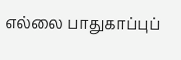எல்லை பாதுகாப்புப்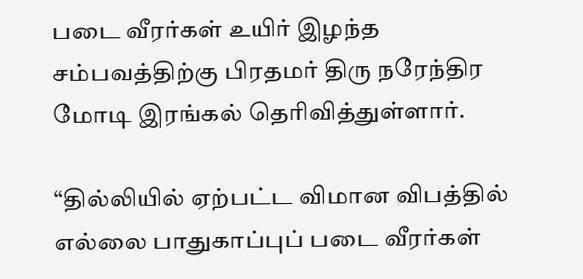படை வீரர்கள் உயிர் இழந்த சம்பவத்திற்கு பிரதமர் திரு நரேந்திர மோடி இரங்கல் தெரிவித்துள்ளார்.

“தில்லியில் ஏற்பட்ட விமான விபத்தில் எல்லை பாதுகாப்புப் படை வீரர்கள்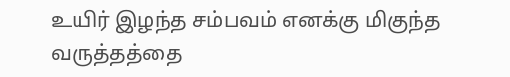உயிர் இழந்த சம்பவம் எனக்கு மிகுந்த வருத்தத்தை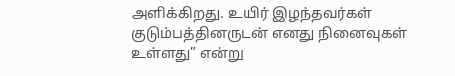அளிக்கிறது. உயிர் இழந்தவர்கள் குடும்பத்தினருடன் எனது நினைவுகள் உள்ளது” என்று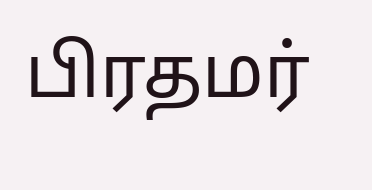பிரதமர்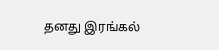தனது இரங்கல்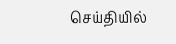செய்தியில்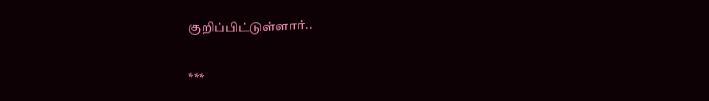குறிப்பிட்டுள்ளார்..

***